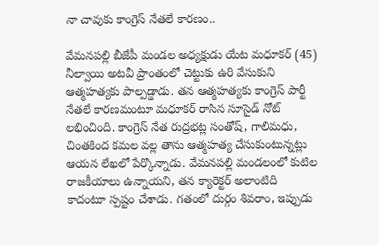నా చావుకు కాంగ్రెస్ నేత‌లే కార‌ణం..

వేమనపల్లి బీజేపీ మండల అధ్యక్షుడు యేట మధూకర్ (45) నీల్వాయి అటవీ ప్రాంతంలో చెట్టుకు ఉరి వేసుకుని ఆత్మహత్యకు పాల్పడ్డాడు. త‌న ఆత్మ‌హ‌త్య‌కు కాంగ్రెస్ పార్టీ నేత‌లే కార‌ణమంటూ మ‌ధూక‌ర్ రాసిన సూసైడ్ నోట్ ల‌భించింది. కాంగ్రెస్ నేత రుద్ర‌భ‌ట్ల సంతోష్‌, గాలిమ‌ధు, చింత‌కింద క‌మ‌ల వ‌ల్ల తాను ఆత్మ‌హ‌త్య చేసుకుంటున్న‌ట్లు ఆయ‌న లేఖ‌లో పేర్కొన్నాడు. వేమ‌న‌ప‌ల్లి మండ‌లంలో కుటిల రాజ‌కీయాలు ఉన్నాయని, త‌న క్యారెక్ట‌ర్ అలాంటిది కాదంటూ స్ప‌ష్టం చేశాడు. గ‌తంలో దుర్గం శివరాం, ఇప్పుడు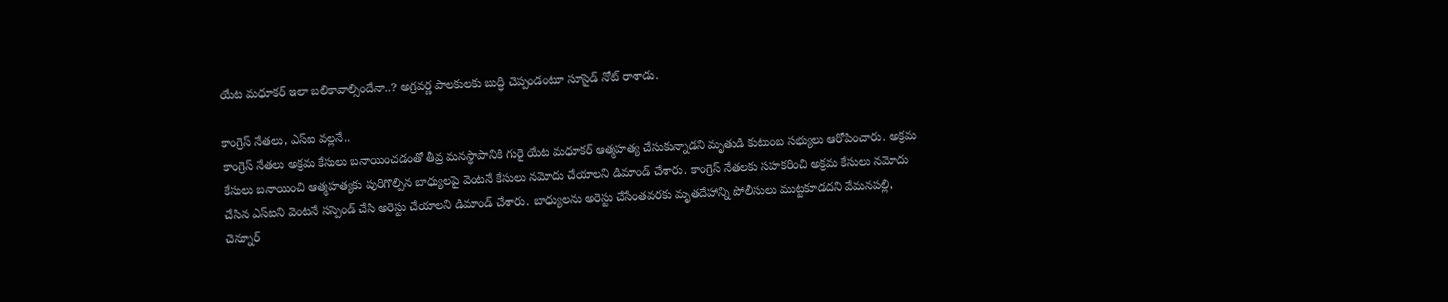యేట మ‌ధూక‌ర్ ఇలా బ‌లికావాల్సిందేనా..? అగ్ర‌వ‌ర్ణ పాల‌కుల‌కు బుద్ధి చెప్పండంటూ సూసైడ్ నోట్ రాశాడు.

కాంగ్రెస్ నేత‌లు, ఎస్ఐ వ‌ల్ల‌నే..
కాంగ్రెస్ నేతలు అక్రమ కేసులు బనాయించడంతో తీవ్ర మనస్థాపానికి గురై యేట మధూకర్ ఆత్మహత్య చేసుకున్నాడని మృతుడి కుటుంబ సభ్యులు ఆరోపించారు. అక్రమ కేసులు బనాయించి ఆత్మహత్యకు పురిగొల్పిన బాధ్యులపై వెంటనే కేసులు నమోదు చేయాలని డిమాండ్ చేశారు. కాంగ్రెస్ నేతలకు సహకరించి అక్రమ కేసులు నమోదు చేసిన ఎస్ఐని వెంటనే సస్పెండ్ చేసి అరెస్టు చేయాలని డిమాండ్ చేశారు. బాధ్యుల‌ను అరెస్టు చేసేంతవరకు మృతదేహాన్ని పోలీసులు ముట్టకూడదని వేమనపల్లి, చెన్నూర్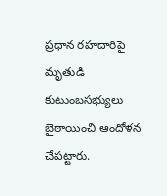ప్రధాన రహదారిపై మృతుడి కుటుంబసభ్యులు బైఠాయించి ఆందోళన చేపట్టారు.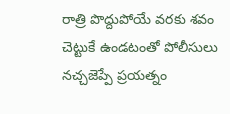రాత్రి పొద్దుపోయే వ‌ర‌కు శ‌వం చెట్టుకే ఉండ‌టంతో పోలీసులు న‌చ్చ‌జెప్పే ప్ర‌య‌త్నం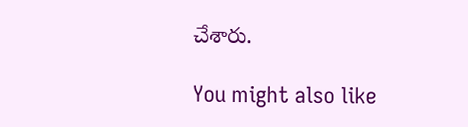చేశారు.

You might also like